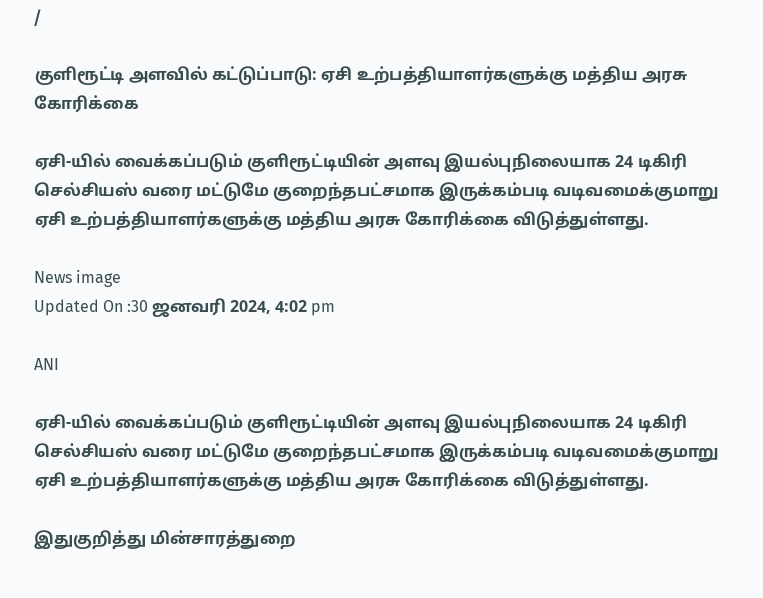/

குளிரூட்டி அளவில் கட்டுப்பாடு: ஏசி உற்பத்தியாளர்களுக்கு மத்திய அரசு கோரிக்கை

ஏசி-யில் வைக்கப்படும் குளிரூட்டியின் அளவு இயல்புநிலையாக 24 டிகிரி செல்சியஸ் வரை மட்டுமே குறைந்தபட்சமாக இருக்கம்படி வடிவமைக்குமாறு ஏசி உற்பத்தியாளர்களுக்கு மத்திய அரசு கோரிக்கை விடுத்துள்ளது.

News image
Updated On :30 ஜனவரி 2024, 4:02 pm

ANI

ஏசி-யில் வைக்கப்படும் குளிரூட்டியின் அளவு இயல்புநிலையாக 24 டிகிரி செல்சியஸ் வரை மட்டுமே குறைந்தபட்சமாக இருக்கம்படி வடிவமைக்குமாறு ஏசி உற்பத்தியாளர்களுக்கு மத்திய அரசு கோரிக்கை விடுத்துள்ளது.

இதுகுறித்து மின்சாரத்துறை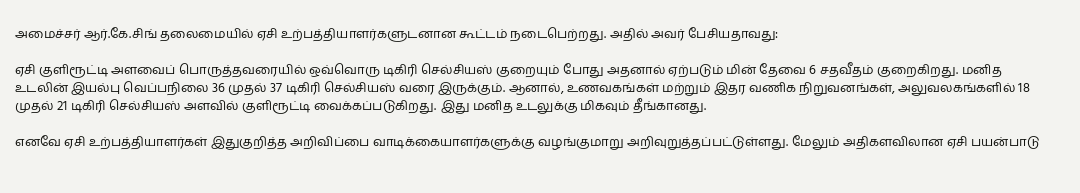அமைச்சர் ஆர்.கே.சிங் தலைமையில் ஏசி உற்பத்தியாளர்களுடனான கூட்டம் நடைபெற்றது. அதில் அவர் பேசியதாவது:

ஏசி குளிரூட்டி அளவைப் பொருத்தவரையில் ஒவ்வொரு டிகிரி செல்சியஸ் குறையும் போது அதனால் ஏற்படும் மின் தேவை 6 சதவீதம் குறைகிறது. மனித உடலின் இயல்பு வெப்பநிலை 36 முதல் 37 டிகிரி செல்சியஸ் வரை இருக்கும். ஆனால், உணவகங்கள் மற்றும் இதர வணிக நிறுவனங்கள், அலுவலகங்களில் 18 முதல் 21 டிகிரி செல்சியஸ் அளவில் குளிரூட்டி வைக்கப்படுகிறது. இது மனித உடலுக்கு மிகவும் தீங்கானது.

எனவே ஏசி உற்பத்தியாளர்கள் இதுகுறித்த அறிவிப்பை வாடிக்கையாளர்களுக்கு வழங்குமாறு அறிவுறுத்தப்பட்டுள்ளது. மேலும் அதிகளவிலான ஏசி பயன்பாடு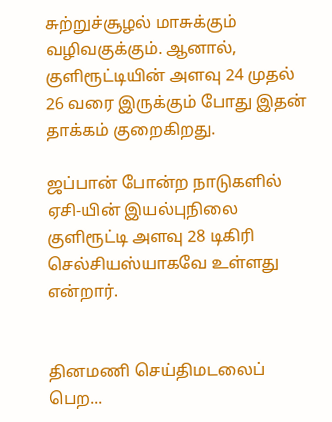சுற்றுச்சூழல் மாசுக்கும் வழிவகுக்கும். ஆனால், குளிரூட்டியின் அளவு 24 முதல் 26 வரை இருக்கும் போது இதன் தாக்கம் குறைகிறது.

ஜப்பான் போன்ற நாடுகளில் ஏசி-யின் இயல்புநிலை குளிரூட்டி அளவு 28 டிகிரி செல்சியஸ்யாகவே உள்ளது என்றார்.


தினமணி செய்திமடலைப் பெற...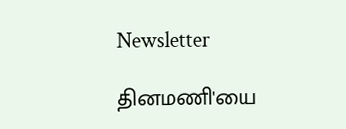Newsletter

தினமணி'யை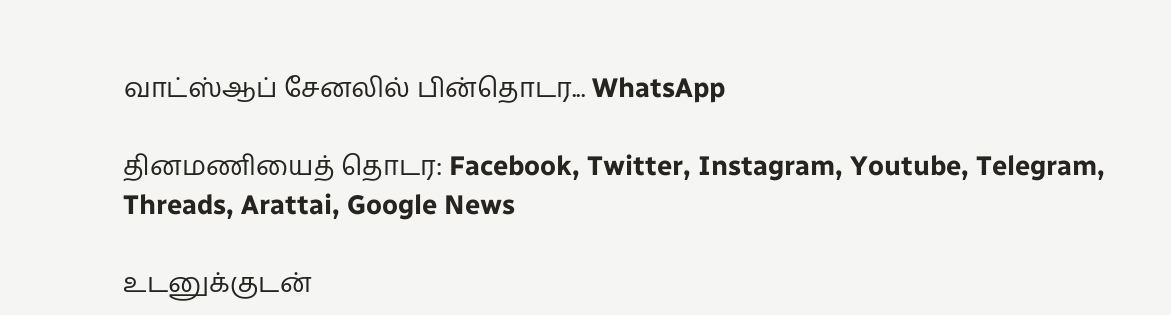வாட்ஸ்ஆப் சேனலில் பின்தொடர... WhatsApp

தினமணியைத் தொடர: Facebook, Twitter, Instagram, Youtube, Telegram, Threads, Arattai, Google News

உடனுக்குடன்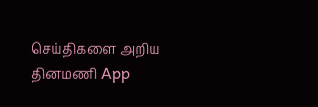செய்திகளை அறிய தினமணி App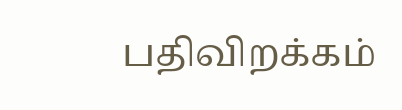பதிவிறக்கம்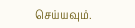செய்யவும்.